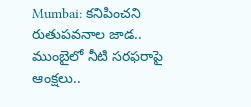Mumbai: కనిపించని రుతుపవనాల జాడ.. ముంబైలో నీటి సరఫరాపై ఆంక్షలు..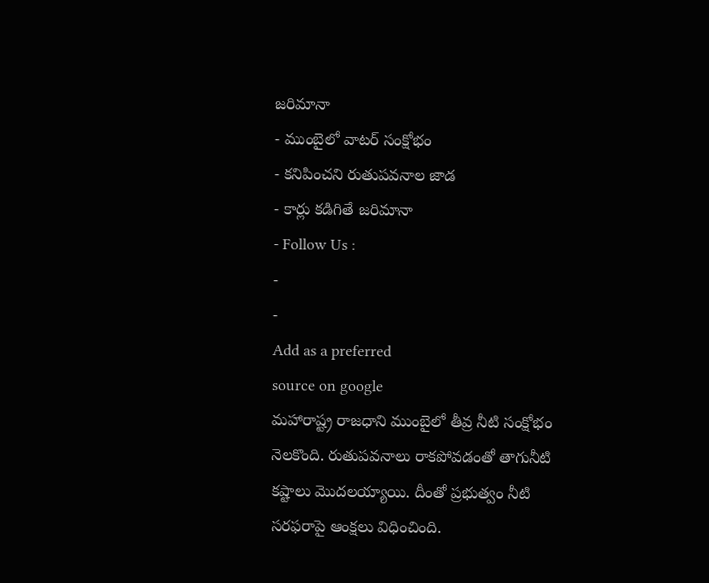జరిమానా
- ముంబైలో వాటర్ సంక్షోభం
- కనిపించని రుతుపవనాల జాడ
- కార్లు కడిగితే జరిమానా
- Follow Us :
-
-
Add as a preferred
source on google
మహారాష్ట్ర రాజధాని ముంబైలో తీవ్ర నీటి సంక్షోభం నెలకొంది. రుతుపవనాలు రాకపోవడంతో తాగునీటి కష్టాలు మొదలయ్యాయి. దీంతో ప్రభుత్వం నీటి సరఫరాపై ఆంక్షలు విధించింది.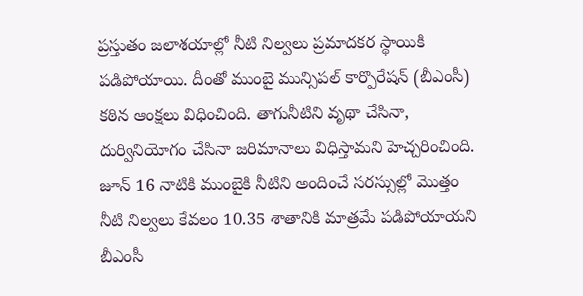ప్రస్తుతం జలాశయాల్లో నీటి నిల్వలు ప్రమాదకర స్థాయికి పడిపోయాయి. దీంతో ముంబై మున్సిపల్ కార్పొరేషన్ (బీఎంసీ) కఠిన ఆంక్షలు విధించింది. తాగునీటిని వృథా చేసినా, దుర్వినియోగం చేసినా జరిమానాలు విధిస్తామని హెచ్చరించింది. జూన్ 16 నాటికి ముంబైకి నీటిని అందించే సరస్సుల్లో మొత్తం నీటి నిల్వలు కేవలం 10.35 శాతానికి మాత్రమే పడిపోయాయని బీఎంసీ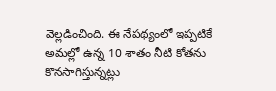వెల్లడించింది. ఈ నేపథ్యంలో ఇప్పటికే అమల్లో ఉన్న 10 శాతం నీటి కోతను కొనసాగిస్తున్నట్లు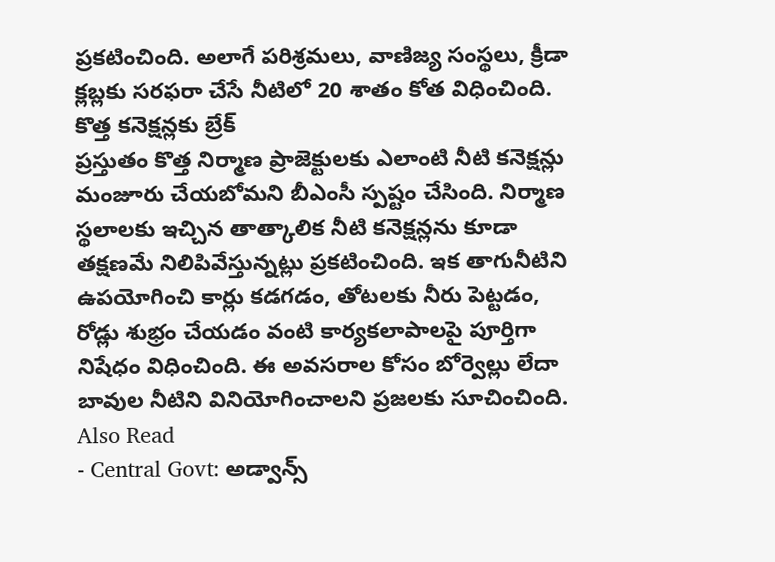ప్రకటించింది. అలాగే పరిశ్రమలు, వాణిజ్య సంస్థలు, క్రీడా క్లబ్లకు సరఫరా చేసే నీటిలో 20 శాతం కోత విధించింది.
కొత్త కనెక్షన్లకు బ్రేక్
ప్రస్తుతం కొత్త నిర్మాణ ప్రాజెక్టులకు ఎలాంటి నీటి కనెక్షన్లు మంజూరు చేయబోమని బీఎంసీ స్పష్టం చేసింది. నిర్మాణ స్థలాలకు ఇచ్చిన తాత్కాలిక నీటి కనెక్షన్లను కూడా తక్షణమే నిలిపివేస్తున్నట్లు ప్రకటించింది. ఇక తాగునీటిని ఉపయోగించి కార్లు కడగడం, తోటలకు నీరు పెట్టడం, రోడ్లు శుభ్రం చేయడం వంటి కార్యకలాపాలపై పూర్తిగా నిషేధం విధించింది. ఈ అవసరాల కోసం బోర్వెల్లు లేదా బావుల నీటిని వినియోగించాలని ప్రజలకు సూచించింది.
Also Read
- Central Govt: అడ్వాన్స్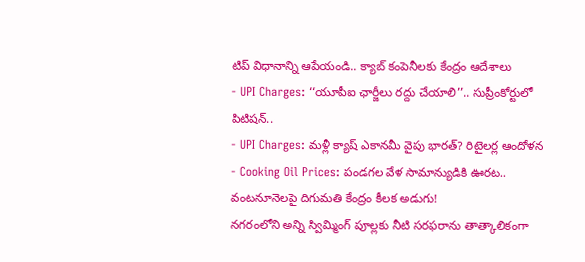టిప్ విధానాన్ని ఆపేయండి.. క్యాబ్ కంపెనీలకు కేంద్రం ఆదేశాలు
- UPI Charges: ‘‘యూపీఐ ఛార్జీలు రద్దు చేయాలి’’.. సుప్రీంకోర్టులో పిటిషన్..
- UPI Charges: మళ్లీ క్యాష్ ఎకానమీ వైపు భారత్? రిటైలర్ల ఆందోళన
- Cooking Oil Prices: పండగల వేళ సామాన్యుడికి ఊరట.. వంటనూనెలపై దిగుమతి కేంద్రం కీలక అడుగు!
నగరంలోని అన్ని స్విమ్మింగ్ పూల్లకు నీటి సరఫరాను తాత్కాలికంగా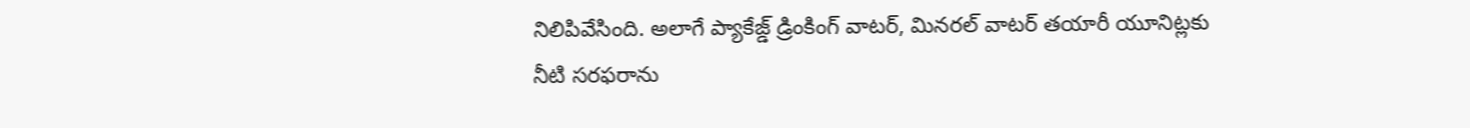నిలిపివేసింది. అలాగే ప్యాకేజ్డ్ డ్రింకింగ్ వాటర్, మినరల్ వాటర్ తయారీ యూనిట్లకు నీటి సరఫరాను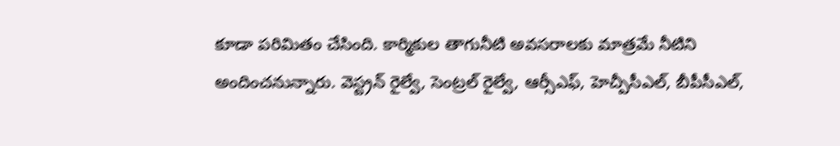కూడా పరిమితం చేసింది. కార్మికుల తాగునీటి అవసరాలకు మాత్రమే నీటిని అందించనున్నారు. వెస్ట్రన్ రైల్వే, సెంట్రల్ రైల్వే, ఆర్సీఎఫ్, హెచ్పీసీఎల్, బీపీసీఎల్,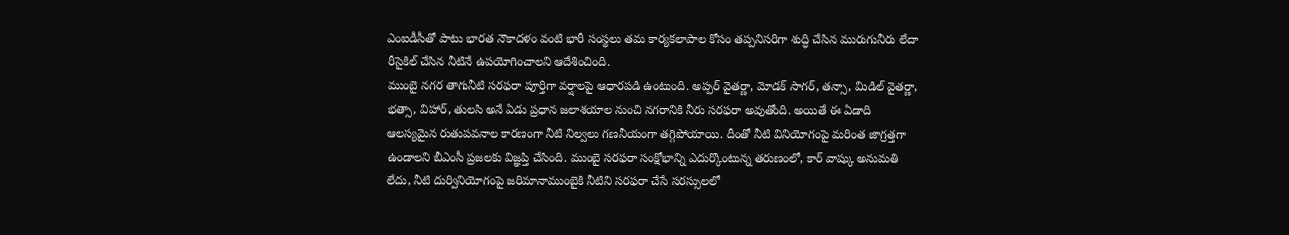ఎంఐడీసీతో పాటు భారత నౌకాదళం వంటి భారీ సంస్థలు తమ కార్యకలాపాల కోసం తప్పనిసరిగా శుద్ధి చేసిన మురుగునీరు లేదా రీసైకిల్ చేసిన నీటినే ఉపయోగించాలని ఆదేశించింది.
ముంబై నగర తాగునీటి సరఫరా పూర్తిగా వర్షాలపై ఆధారపడి ఉంటుంది. అప్పర్ వైతర్ణా, మోడక్ సాగర్, తన్సా, మిడిల్ వైతర్ణా, భత్సా, విహార్, తులసి అనే ఏడు ప్రధాన జలాశయాల నుంచి నగరానికి నీరు సరఫరా అవుతోంది. అయితే ఈ ఏడాది ఆలస్యమైన రుతుపవనాల కారణంగా నీటి నిల్వలు గణనీయంగా తగ్గిపోయాయి. దీంతో నీటి వినియోగంపై మరింత జాగ్రత్తగా ఉండాలని బీఎంసీ ప్రజలకు విజ్ఞప్తి చేసింది. ముంబై సరఫరా సంక్షోభాన్ని ఎదుర్కొంటున్న తరుణంలో, కార్ వాష్కు అనుమతి లేదు, నీటి దుర్వినియోగంపై జరిమానాముంబైకి నీటిని సరఫరా చేసే సరస్సులలో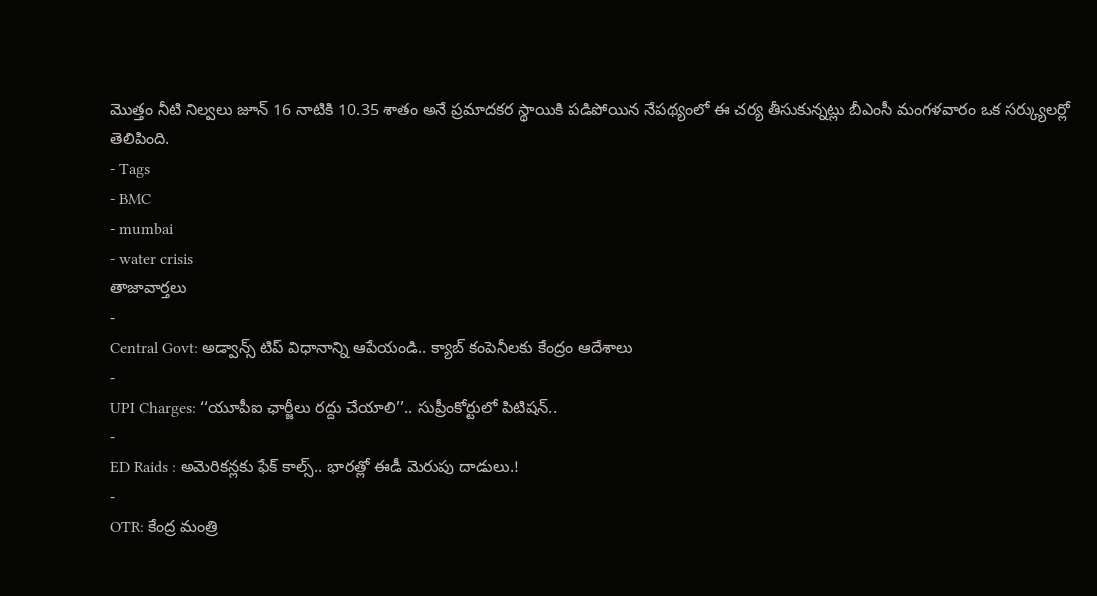మొత్తం నీటి నిల్వలు జూన్ 16 నాటికి 10.35 శాతం అనే ప్రమాదకర స్థాయికి పడిపోయిన నేపథ్యంలో ఈ చర్య తీసుకున్నట్లు బీఎంసీ మంగళవారం ఒక సర్క్యులర్లో తెలిపింది.
- Tags
- BMC
- mumbai
- water crisis
తాజావార్తలు
-
Central Govt: అడ్వాన్స్ టిప్ విధానాన్ని ఆపేయండి.. క్యాబ్ కంపెనీలకు కేంద్రం ఆదేశాలు
-
UPI Charges: ‘‘యూపీఐ ఛార్జీలు రద్దు చేయాలి’’.. సుప్రీంకోర్టులో పిటిషన్..
-
ED Raids : అమెరికన్లకు ఫేక్ కాల్స్.. భారత్లో ఈడీ మెరుపు దాడులు.!
-
OTR: కేంద్ర మంత్రి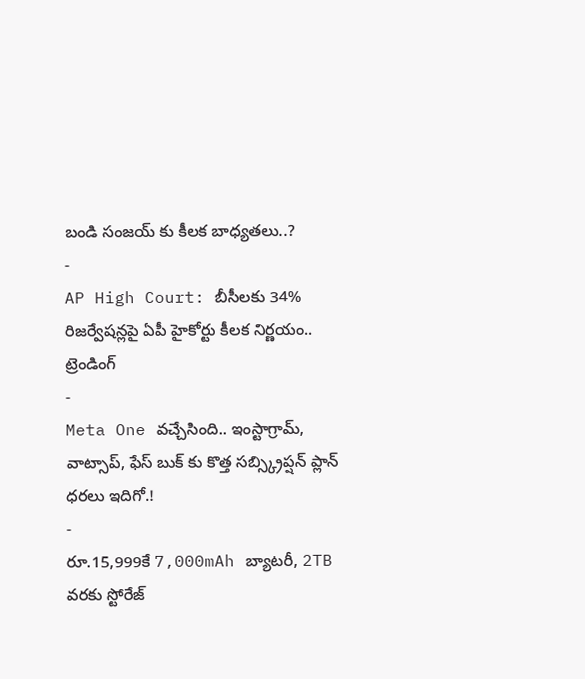బండి సంజయ్ కు కీలక బాధ్యతలు..?
-
AP High Court: బీసీలకు 34% రిజర్వేషన్లపై ఏపీ హైకోర్టు కీలక నిర్ణయం..
ట్రెండింగ్
-
Meta One వచ్చేసింది.. ఇంస్టాగ్రామ్, వాట్సాప్, ఫేస్ బుక్ కు కొత్త సబ్స్క్రిప్షన్ ప్లాన్ ధరలు ఇదిగో.!
-
రూ.15,999కే 7,000mAh బ్యాటరీ, 2TB వరకు స్టోరేజ్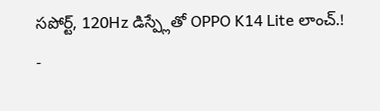సపోర్ట్, 120Hz డిస్ప్లేతో OPPO K14 Lite లాంచ్.!
-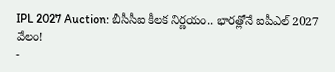IPL 2027 Auction: బీసీసీఐ కీలక నిర్ణయం.. భారత్లోనే ఐపీఎల్ 2027 వేలం!
-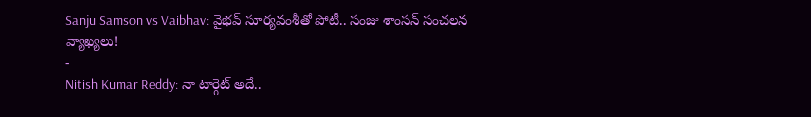Sanju Samson vs Vaibhav: వైభవ్ సూర్యవంశీతో పోటీ.. సంజు శాంసన్ సంచలన వ్యాఖ్యలు!
-
Nitish Kumar Reddy: నా టార్గెట్ అదే..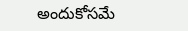అందుకోసమే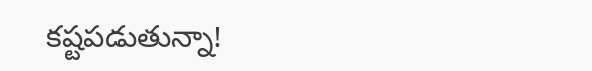కష్టపడుతున్నా!